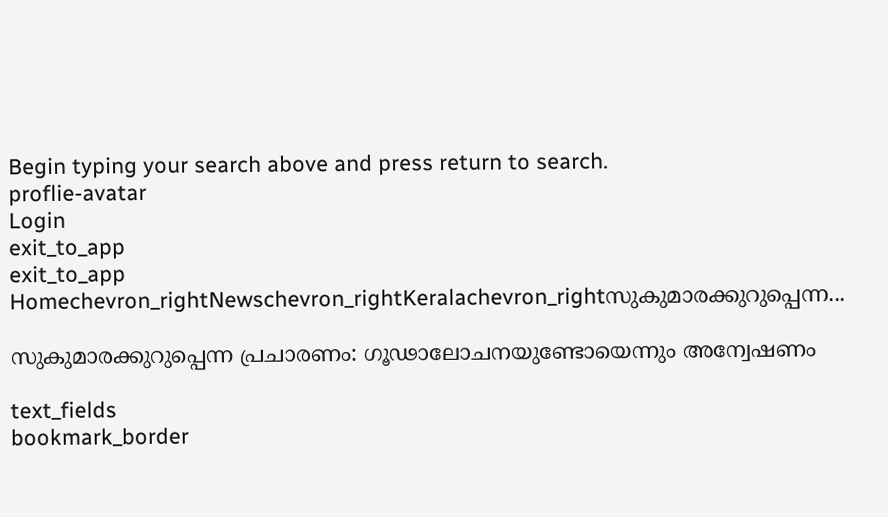Begin typing your search above and press return to search.
proflie-avatar
Login
exit_to_app
exit_to_app
Homechevron_rightNewschevron_rightKeralachevron_rightസുകുമാരക്കുറുപ്പെന്ന...

സുകുമാരക്കുറുപ്പെന്ന പ്രചാരണം: ഗൂഢാലോചനയുണ്ടോയെന്നും അന്വേഷണം

text_fields
bookmark_border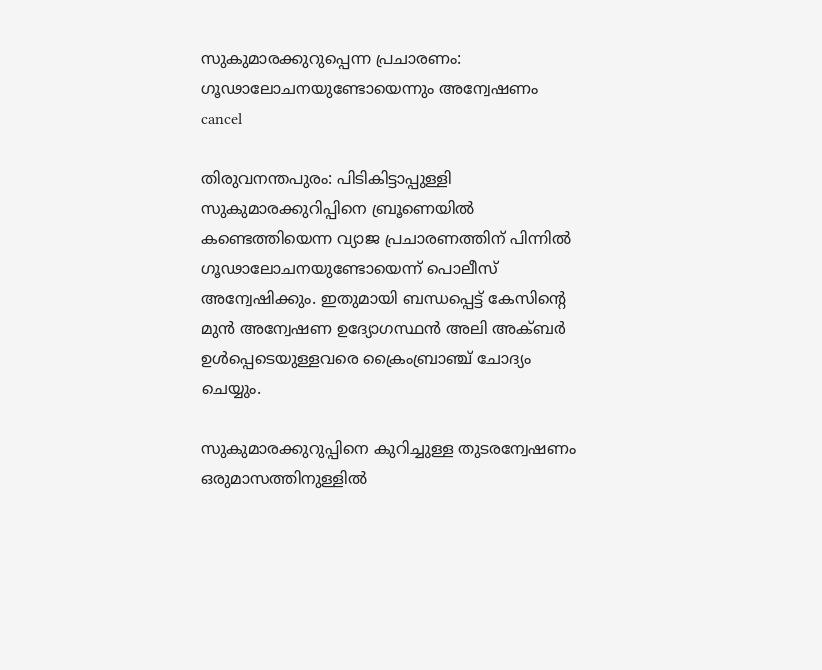സുകുമാരക്കുറുപ്പെന്ന പ്രചാരണം: ഗൂഢാലോചനയുണ്ടോയെന്നും അന്വേഷണം
cancel

തിരുവനന്തപുരം: പിടികിട്ടാപ്പുള്ളി സുകുമാരക്കുറിപ്പിനെ ബ്രൂണെയില്‍ കണ്ടെത്തിയെന്ന വ്യാജ പ്രചാരണത്തിന് പിന്നില്‍ ഗൂഢാലോചനയുണ്ടോയെന്ന് പൊലീസ് അന്വേഷിക്കും. ഇതുമായി ബന്ധപ്പെട്ട് കേസിന്‍റെ മുൻ അന്വേഷണ ഉദ്യോഗസ്ഥൻ അലി അക്ബർ ഉള്‍പ്പെടെയുള്ളവരെ ക്രൈംബ്രാഞ്ച് ചോദ്യം ചെയ്യും.

സുകുമാരക്കുറുപ്പിനെ കുറിച്ചുള്ള തുടരന്വേഷണം ഒരുമാസത്തിനുള്ളിൽ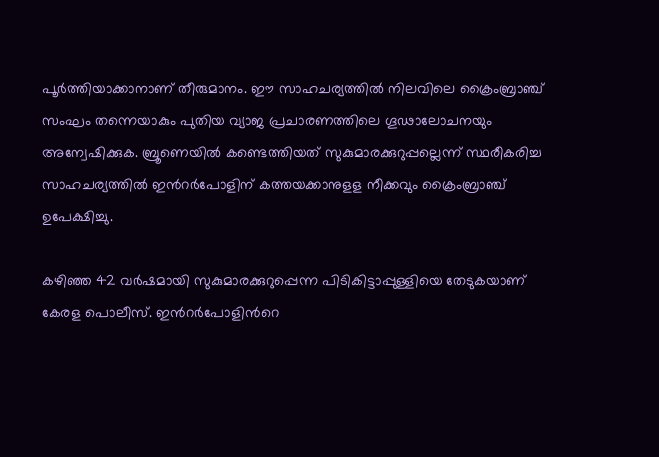പൂർത്തിയാക്കാനാണ് തീരുമാനം. ഈ സാഹചര്യത്തിൽ നിലവിലെ ക്രൈംബ്രാഞ്ച് സംഘം തന്നെയാകും പുതിയ വ്യാജ പ്രചാരണത്തിലെ ഗൂഢാലോചനയും അന്വേഷിക്കുക. ബ്രൂണെയിൽ കണ്ടെത്തിയത് സുകുമാരക്കുറുപ്പല്ലെന്ന് സ്ഥരീകരിച്ച സാഹചര്യത്തില്‍ ഇന്‍റർപോളിന് കത്തയക്കാനുളള നീക്കവും ക്രൈംബ്ര‌ാഞ്ച് ഉപേക്ഷിച്ചു.

കഴിഞ്ഞ 42 വർഷമായി സുകുമാരക്കുറുപ്പെന്ന പിടികിട്ടാപ്പുള്ളിയെ തേടുകയാണ് കേരള പൊലീസ്. ഇൻറർപോളിന്‍റെ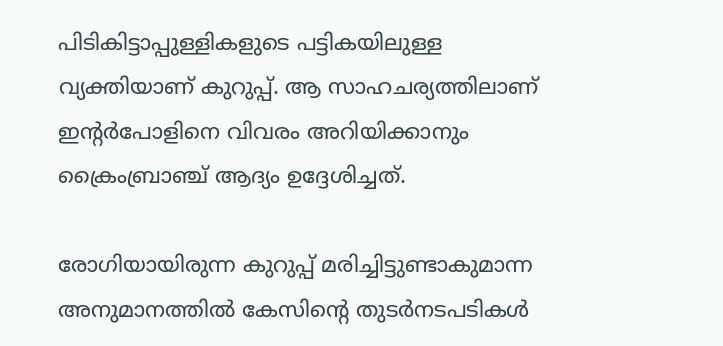പിടികിട്ടാപ്പുള്ളികളുടെ പട്ടികയിലുള്ള വ്യക്തിയാണ് കുറുപ്പ്. ആ സാഹചര്യത്തിലാണ് ഇന്‍റർപോളിനെ വിവരം അറിയിക്കാനും ക്രൈംബ്രാഞ്ച് ആദ്യം ഉദ്ദേശിച്ചത്.

രോഗിയായിരുന്ന കുറുപ്പ് മരിച്ചിട്ടുണ്ടാകുമാന്ന അനുമാനത്തില്‍ കേസിന്‍റെ തുടർനടപടികൾ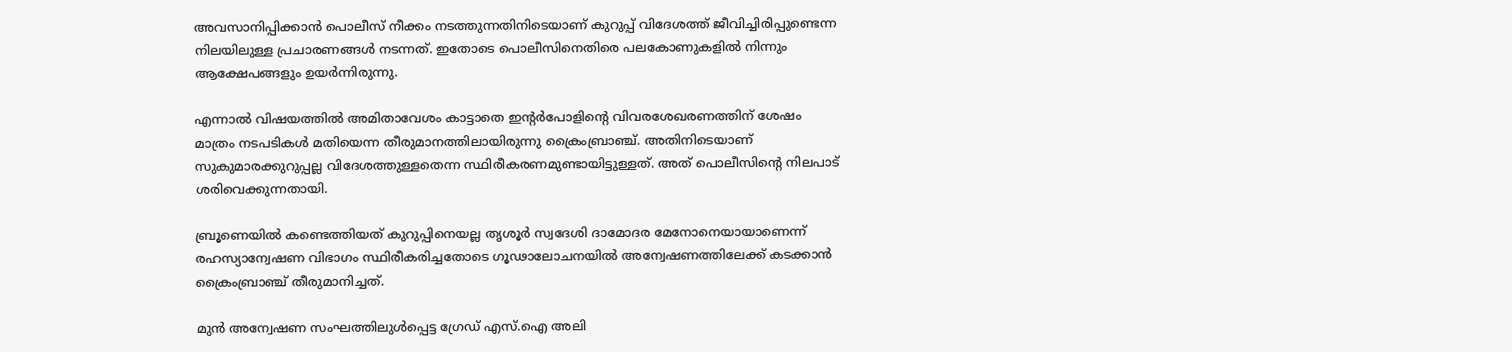അവസാനിപ്പിക്കാൻ പൊലീസ് നീക്കം നടത്തുന്നതിനിടെയാണ് കുറുപ്പ് വിദേശത്ത് ജീവിച്ചിരിപ്പുണ്ടെന്ന നിലയിലുള്ള പ്രചാരണങ്ങൾ നടന്നത്. ഇതോടെ പൊലീസിനെതിരെ പലകോണുകളിൽ നിന്നും ആക്ഷേപങ്ങളും ഉയർന്നിരുന്നു.

എന്നാല്‍ വിഷയത്തിൽ അമിതാവേശം കാട്ടാതെ ഇന്‍റർപോളിന്‍റെ വിവരശേഖരണത്തിന് ശേഷം മാത്രം നടപടികള്‍ മതിയെന്ന തീരുമാനത്തിലായിരുന്നു ക്രൈംബ്രാഞ്ച്. അതിനിടെയാണ് സുകുമാരക്കുറുപ്പല്ല വിദേശത്തുള്ളതെന്ന സ്ഥിരീകരണമുണ്ടായിട്ടുള്ളത്. അത് പൊലീസിന്‍റെ നിലപാട് ശരിവെക്കുന്നതായി.

ബ്രൂണെയില്‍ കണ്ടെത്തിയത് കുറുപ്പിനെയല്ല തൃശൂർ സ്വദേശി ദാമോദര മേനോനെയായാണെന്ന് രഹസ്യാന്വേഷണ വിഭാഗം സ്ഥിരീകരിച്ചതോടെ ഗൂഢാലോചനയിൽ അന്വേഷണത്തിലേക്ക് കടക്കാൻ ക്രൈംബ്രാഞ്ച് തീരുമാനിച്ചത്.

മുൻ അന്വേഷണ സംഘത്തിലുള്‍പ്പെട്ട ഗ്രേഡ് എസ്.ഐ അലി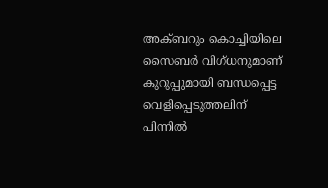അക്ബറും കൊച്ചിയിലെ സൈബർ വിഗ്ധനുമാണ് കുറുപ്പുമായി ബന്ധപ്പെട്ട വെളിപ്പെടുത്തലിന് പിന്നില്‍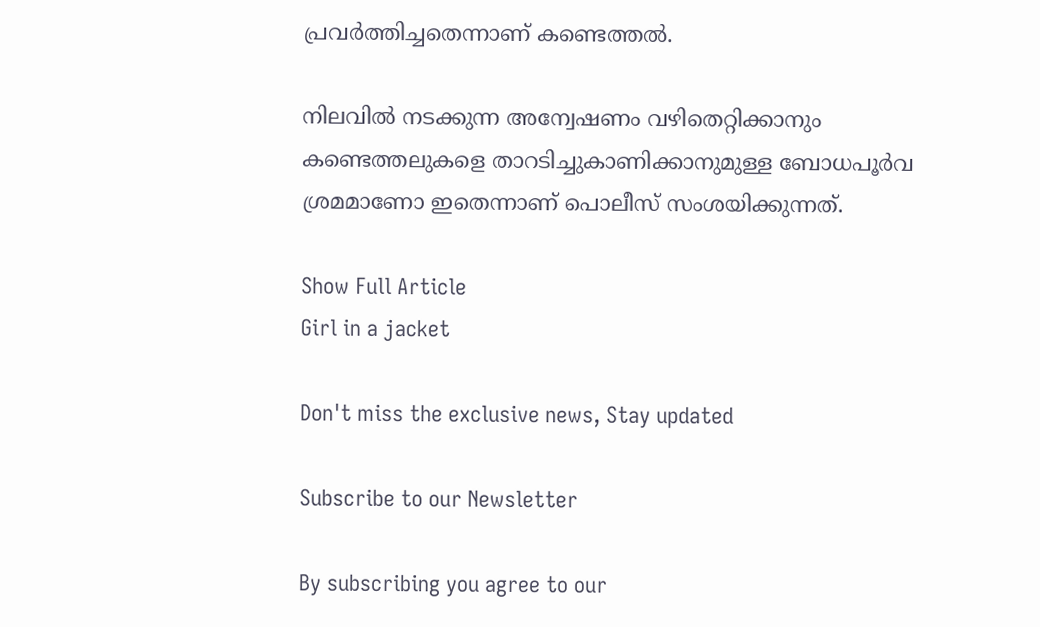പ്രവർത്തിച്ചതെന്നാണ് കണ്ടെത്തൽ.

നിലവിൽ നടക്കുന്ന അന്വേഷണം വഴിതെറ്റിക്കാനും കണ്ടെത്തലുകളെ താറടിച്ചുകാണിക്കാനുമുള്ള ബോധപൂർവ ശ്രമമാണോ ഇതെന്നാണ് പൊലീസ് സംശയിക്കുന്നത്.

Show Full Article
Girl in a jacket

Don't miss the exclusive news, Stay updated

Subscribe to our Newsletter

By subscribing you agree to our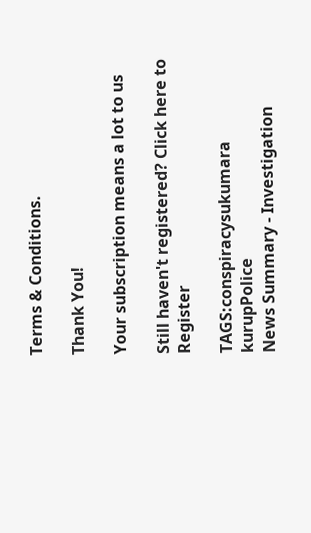Terms & Conditions.

Thank You!

Your subscription means a lot to us

Still haven't registered? Click here to Register

TAGS:conspiracysukumara kurupPolice
News Summary - Investigation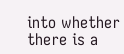into whether there is a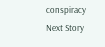conspiracy
Next Story